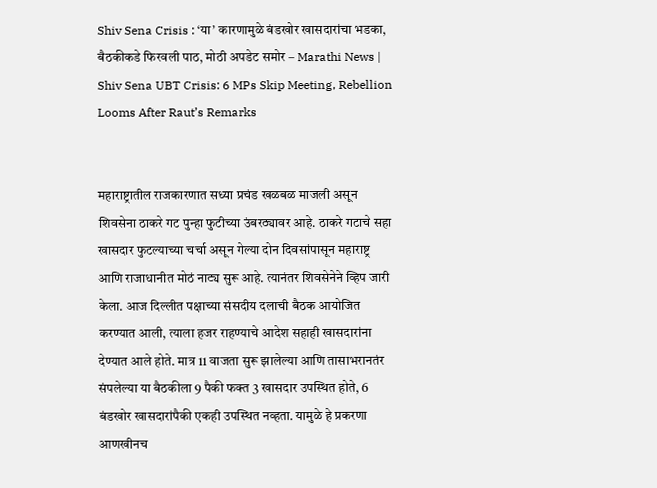Shiv Sena Crisis : ‘या’ कारणामुळे बंडखोर खासदारांचा भडका, बैठकीकडे फिरवली पाठ, मोठी अपडेट समोर – Marathi News | Shiv Sena UBT Crisis: 6 MPs Skip Meeting, Rebellion Looms After Raut’s Remarks


महाराष्ट्रातील राजकारणात सध्या प्रचंड खळबळ माजली असून शिवसेना ठाकरे गट पुन्हा फुटीच्या उंबरठ्यावर आहे. ठाकरे गटाचे सहा खासदार फुटल्याच्या चर्चा असून गेल्या दोन दिवसांपासून महाराष्ट्र आणि राजाधानीत मोठं नाट्य सुरू आहे. त्यानंतर शिवसेनेने व्हिप जारी केला. आज दिल्लीत पक्षाच्या संसदीय दलाची बैठक आयोजित करण्यात आली, त्याला हजर राहण्याचे आदेश सहाही खासदारांना देण्यात आले होते. मात्र 11 वाजता सुरू झालेल्या आणि तासाभरानतंर संपलेल्या या बैठकीला 9 पैकी फक्त 3 खासदार उपस्थित होते, 6 बंडखोर खासदारांपैकी एकही उपस्थित नव्हता. यामुळे हे प्रकरणा आणखीनच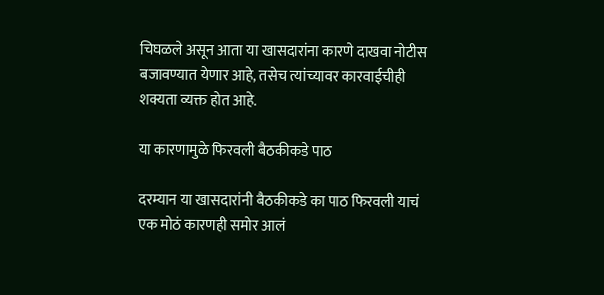चिघळले असून आता या खासदारांना कारणे दाखवा नोटीस बजावण्यात येणार आहे, तसेच त्यांच्यावर कारवाईचीही शक्यता व्यक्त होत आहे.

या कारणामुळे फिरवली बैठकीकडे पाठ

दरम्यान या खासदारांनी बैठकीकडे का पाठ फिरवली याचं एक मोठं कारणही समोर आलं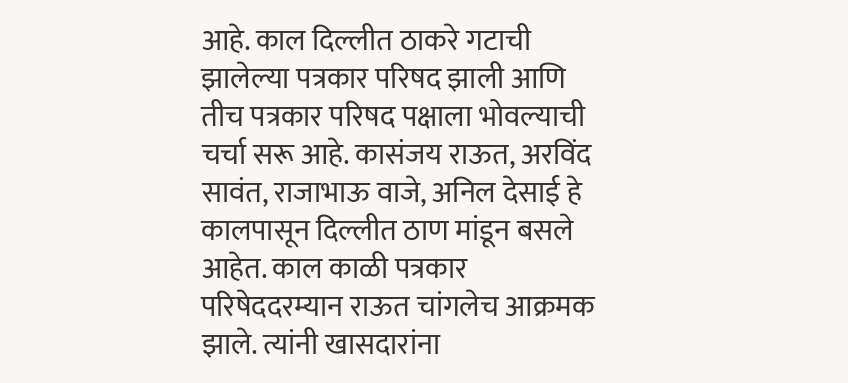आहे. काल दिल्लीत ठाकरे गटाची झालेल्या पत्रकार परिषद झाली आणि तीच पत्रकार परिषद पक्षाला भोवल्याची चर्चा सरू आहे. कासंजय राऊत, अरविंद सावंत, राजाभाऊ वाजे, अनिल देसाई हे कालपासून दिल्लीत ठाण मांडून बसले आहेत. काल काळी पत्रकार परिषेददरम्यान राऊत चांगलेच आक्रमक झाले. त्यांनी खासदारांना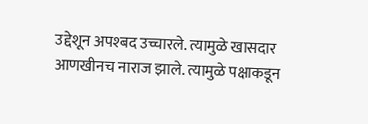उद्देशून अपश्बद उच्चारले. त्यामुळे खासदार आणखीनच नाराज झाले. त्यामुळे पक्षाकडून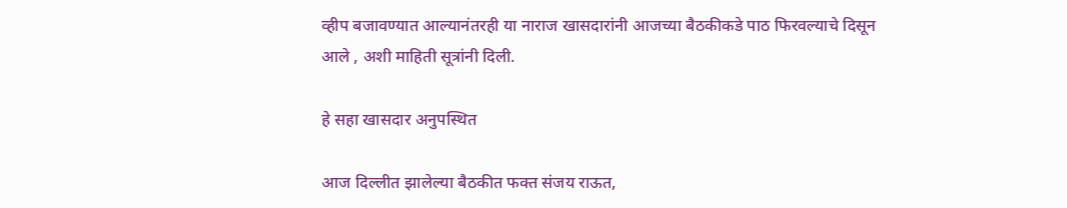व्हीप बजावण्यात आल्यानंतरही या नाराज खासदारांनी आजच्या बैठकीकडे पाठ फिरवल्याचे दिसून आले , अशी माहिती सूत्रांनी दिली.

हे सहा खासदार अनुपस्थित

आज दिल्लीत झालेल्या बैठकीत फक्त संजय राऊत,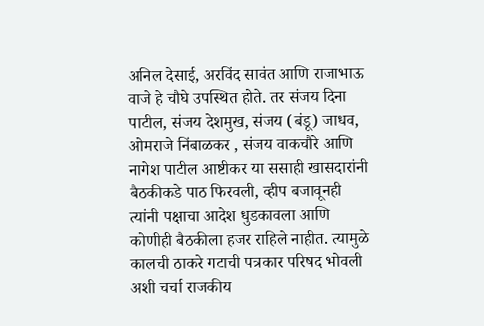अनिल देसाई, अरविंद सावंत आणि राजाभाऊ वाजे हे चौघे उपस्थित होते. तर संजय दिना पाटील, संजय देशमुख, संजय (बंडू) जाधव, ओमराजे निंबाळकर , संजय वाकचौरे आणि नागेश पाटील आष्टीकर या ससाही खासदारांनी बैठकीकडे पाठ फिरवली, व्हीप बजावूनही त्यांनी पक्षाचा आदेश धुडकावला आणि कोणीही बैठकीला हजर राहिले नाहीत. त्यामुळे कालची ठाकरे गटाची पत्रकार परिषद भोवली अशी चर्चा राजकीय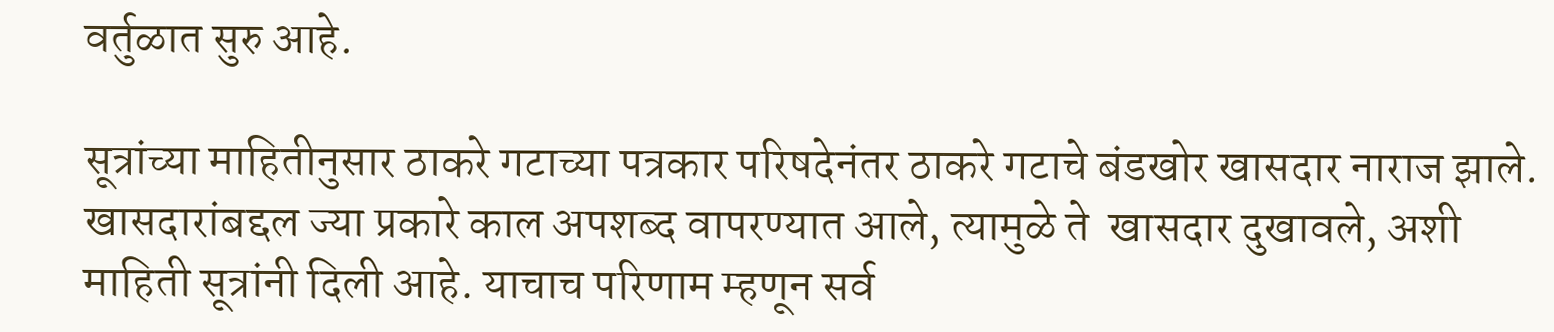वर्तुळात सुरु आहे.

सूत्रांच्या माहितीनुसार ठाकरे गटाच्या पत्रकार परिषदेनंतर ठाकरे गटाचे बंडखोर खासदार नाराज झाले. खासदारांबद्दल ज्या प्रकारे काल अपशब्द वापरण्यात आले, त्यामुळे ते  खासदार दुखावले, अशी माहिती सूत्रांनी दिली आहे. याचाच परिणाम म्हणून सर्व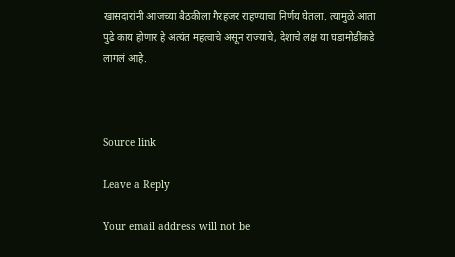खासदारांनी आजच्या बैठकीला गैरहजर राहण्याचा निर्णय घेतला. त्यामुळे आता पुढे काय होणार हे अत्यंत महत्वाचे असून राज्याचे, देशाचे लक्ष या घडामोडींकडे लागलं आहे.



Source link

Leave a Reply

Your email address will not be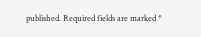published. Required fields are marked *